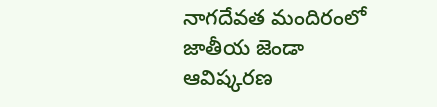నాగదేవత మందిరంలో జాతీయ జెండా ఆవిష్కరణ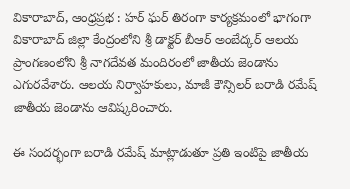వికారాబాద్, ఆంధ్రప్రభ : హర్‌ ఘర్‌ తిరంగా కార్యక్రమంలో భాగంగా వికారాబాద్ జిల్లా కేంద్రంలోని శ్రీ డాక్టర్‌ బీఆర్‌ అంబేద్కర్‌ ఆలయ ప్రాంగణంలోని శ్రీ నాగదేవత మందిరంలో జాతీయ జెండాను ఎగురవేశారు. ఆలయ నిర్వాహకులు, మాజీ కౌన్సిలర్‌ బరాడి రమేష్‌ జాతీయ జెండాను ఆవిష్కరించారు.

ఈ సందర్భంగా బరాడి రమేష్‌ మాట్లాడుతూ ప్రతి ఇంటిపై జాతీయ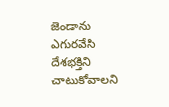జెండాను ఎగురవేసి దేశభక్తిని చాటుకోవాలని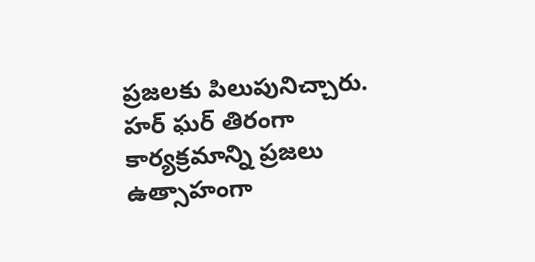ప్రజలకు పిలుపునిచ్చారు. హర్‌ ఘర్‌ తిరంగా కార్యక్రమాన్ని ప్రజలు ఉత్సాహంగా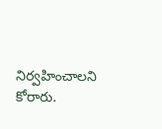నిర్వహించాలని కోరారు.